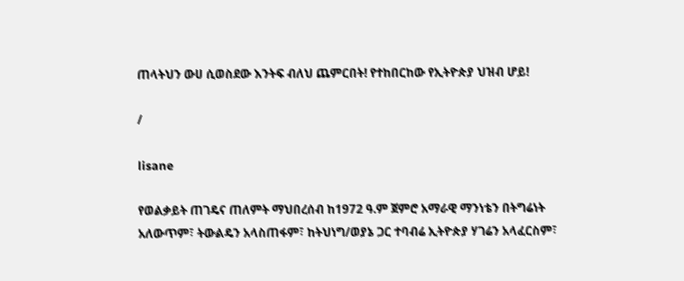ጠላትህን ውሀ ሲወስደው እንትፍ ብለህ ጨምርበት! የተከበርከው የኢትዮጵያ ህዝብ ሆይ!

/

lisane

የወልቃይት ጠገዴና ጠለምት ማህበረሰብ ከ1972 ዓ.ም ጀምሮ አማራዊ ማንነቴን በትግሬነት አለውጥም፣ ትውልዴን አላስጠፋም፣ ከትህነግ/ወያኔ ጋር ተባብሬ ኢትዮጵያ ሃገሬን አላፈርስም፣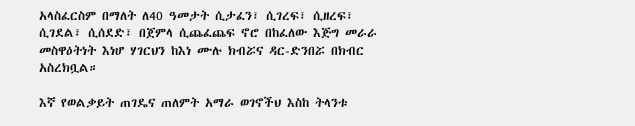አላስፈርስም በማለት ለ40 ዓመታት ሲታፈን፣ ሲገረፍ፣ ሲዘረፍ፣ ሲገደል፣ ሲሰደድ፣ በጀምላ ሲጨፈጨፍ ኖሮ በከፈለው እጅግ መራራ መስዋዕትነት እነሆ ሃገርህን ከእነ ሙሉ ክብሯና ዳር-ድንበሯ በክብር አስረክቧል።

እኛ የወልቃይት ጠገዴና ጠለምት አማራ ወገኖችህ እስከ ትላንቱ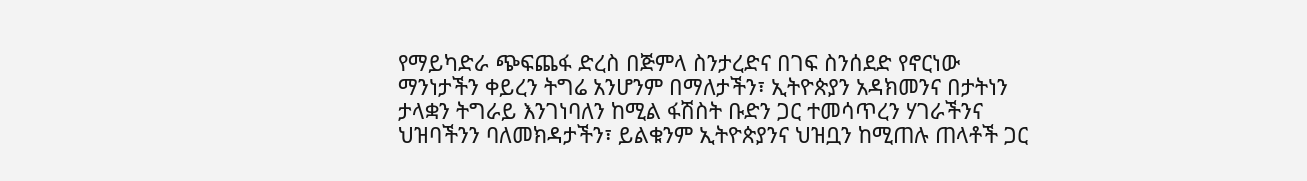የማይካድራ ጭፍጨፋ ድረስ በጅምላ ስንታረድና በገፍ ስንሰደድ የኖርነው ማንነታችን ቀይረን ትግሬ አንሆንም በማለታችን፣ ኢትዮጵያን አዳክመንና በታትነን ታላቋን ትግራይ እንገነባለን ከሚል ፋሽስት ቡድን ጋር ተመሳጥረን ሃገራችንና ህዝባችንን ባለመክዳታችን፣ ይልቁንም ኢትዮጵያንና ህዝቧን ከሚጠሉ ጠላቶች ጋር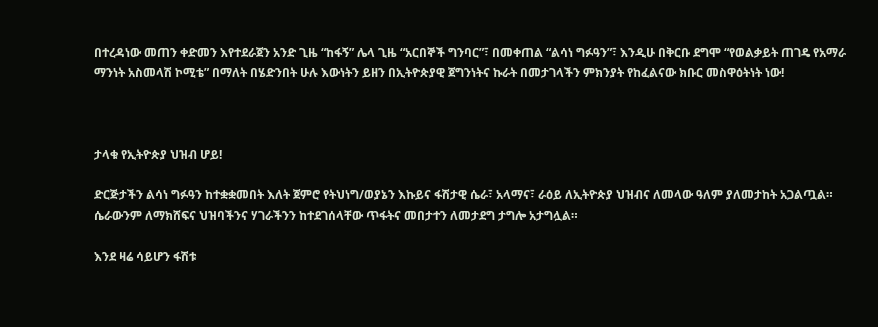በተረዳነው መጠን ቀድመን እየተደራጀን አንድ ጊዜ “ከፋኝ” ሌላ ጊዜ “አርበኞች ግንባር”፣ በመቀጠል “ልሳነ ግፉዓን”፣ እንዲሁ በቅርቡ ደግሞ “የወልቃይት ጠገዴ የአማራ ማንነት አስመላሽ ኮሚቴ” በማለት በሄድንበት ሁሉ እውነትን ይዘን በኢትዮጵያዊ ጀግንነትና ኩራት በመታገላችን ምክንያት የከፈልናው ክቡር መስዋዕትነት ነው!



ታላቁ የኢትዮጵያ ህዝብ ሆይ!

ድርጅታችን ልሳነ ግፉዓን ከተቋቋመበት እለት ጀምሮ የትህነግ/ወያኔን እኩይና ፋሽታዊ ሴራ፣ አላማና፣ ራዕይ ለኢትዮጵያ ህዝብና ለመላው ዓለም ያለመታከት አጋልጧል። ሴራውንም ለማክሸፍና ህዝባችንና ሃገራችንን ከተደገሰላቸው ጥፋትና መበታተን ለመታደግ ታግሎ አታግሏል።

እንደ ዛሬ ሳይሆን ፋሽቱ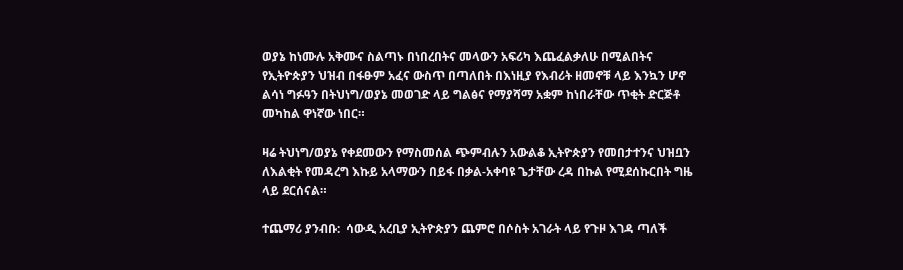ወያኔ ከነሙሉ አቅሙና ስልጣኑ በነበረበትና መላውን አፍሪካ እጨፈልቃለሁ በሚልበትና የኢትዮጵያን ህዝብ በፋፁም አፈና ውስጥ በጣለበት በእነዚያ የእብሪት ዘመኖቹ ላይ እንኳን ሆኖ ልሳነ ግፉዓን በትህነግ/ወያኔ መወገድ ላይ ግልፅና የማያሻማ አቋም ከነበራቸው ጥቂት ድርጅቶ መካከል ዋነኛው ነበር።

ዛሬ ትህነግ/ወያኔ የቀደመውን የማስመሰል ጭምብሉን አውልቆ ኢትዮጵያን የመበታተንና ህዝቧን ለእልቂት የመዳረግ እኩይ አላማውን በይፋ በቃል-አቀባዩ ጌታቸው ረዳ በኩል የሚደሰኩርበት ግዜ ላይ ደርሰናል።

ተጨማሪ ያንብቡ:  ሳውዲ አረቢያ ኢትዮጵያን ጨምሮ በሶስት አገራት ላይ የጉዞ እገዳ ጣለች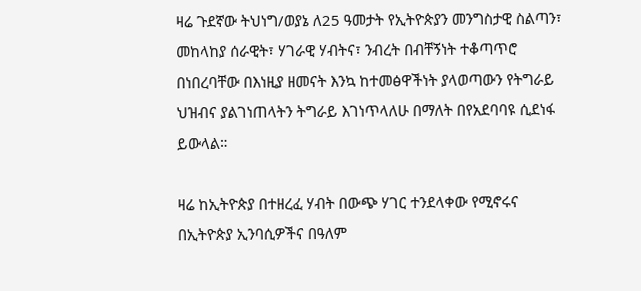ዛሬ ጉደኛው ትህነግ/ወያኔ ለ25 ዓመታት የኢትዮጵያን መንግስታዊ ስልጣን፣ መከላከያ ሰራዊት፣ ሃገራዊ ሃብትና፣ ንብረት በብቸኝነት ተቆጣጥሮ በነበረባቸው በእነዚያ ዘመናት እንኳ ከተመፅዋችነት ያላወጣውን የትግራይ ህዝብና ያልገነጠላትን ትግራይ እገነጥላለሁ በማለት በየአደባባዩ ሲደነፋ ይውላል።

ዛሬ ከኢትዮጵያ በተዘረፈ ሃብት በውጭ ሃገር ተንደላቀው የሚኖሩና በኢትዮጵያ ኢንባሲዎችና በዓለም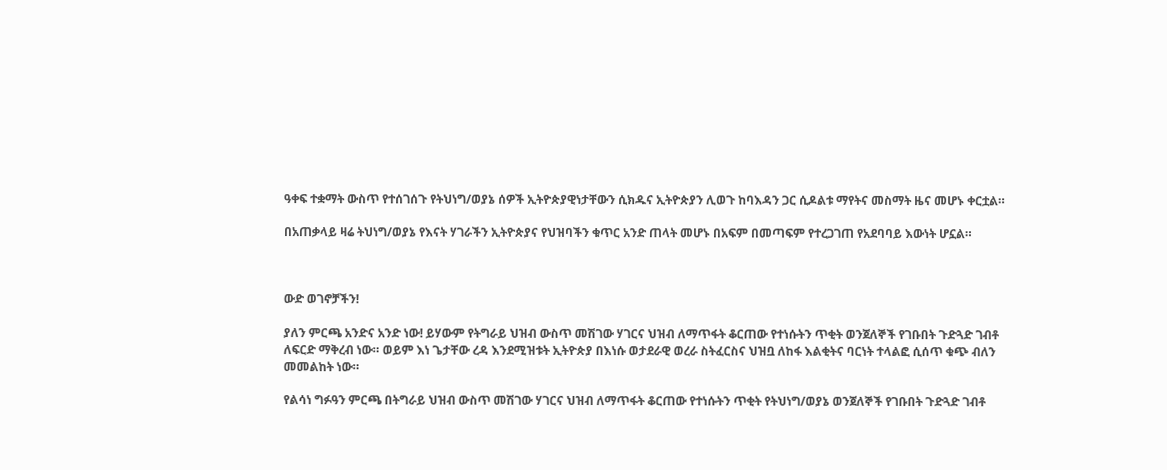ዓቀፍ ተቋማት ውስጥ የተሰገሰጉ የትህነግ/ወያኔ ሰዎች ኢትዮጵያዊነታቸውን ሲክዱና ኢትዮጵያን ሊወጉ ከባእዳን ጋር ሲዶልቱ ማየትና መስማት ዜና መሆኑ ቀርቷል።

በአጠቃላይ ዛሬ ትህነግ/ወያኔ የእናት ሃገራችን ኢትዮጵያና የህዝባችን ቁጥር አንድ ጠላት መሆኑ በአፍም በመጣፍም የተረጋገጠ የአደባባይ እውነት ሆኗል።



ውድ ወገኖቻችን!

ያለን ምርጫ አንድና አንድ ነው! ይሃውም የትግራይ ህዝብ ውስጥ መሽገው ሃገርና ህዝብ ለማጥፋት ቆርጠው የተነሱትን ጥቂት ወንጀለኞች የገቡበት ጉድጓድ ገብቶ ለፍርድ ማቅረብ ነው። ወይም እነ ጌታቸው ረዳ እንደሚዝቱት ኢትዮጵያ በእነሱ ወታደራዊ ወረራ ስትፈርስና ህዝቧ ለከፋ እልቂትና ባርነት ተላልፎ ሲሰጥ ቁጭ ብለን መመልከት ነው።

የልሳነ ግፉዓን ምርጫ በትግራይ ህዝብ ውስጥ መሽገው ሃገርና ህዝብ ለማጥፋት ቆርጠው የተነሱትን ጥቂት የትህነግ/ወያኔ ወንጀለኞች የገቡበት ጉድጓድ ገብቶ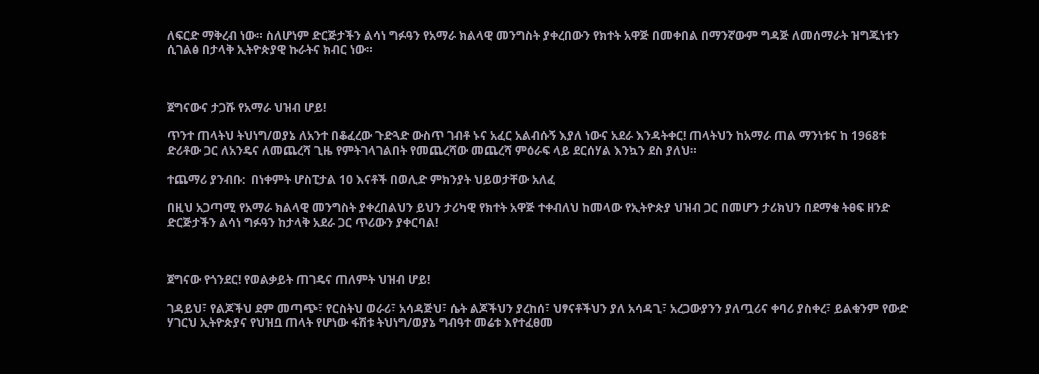ለፍርድ ማቅረብ ነው። ስለሆነም ድርጅታችን ልሳነ ግፉዓን የአማራ ክልላዊ መንግስት ያቀረበውን የክተት አዋጅ በመቀበል በማንኛውም ግዳጅ ለመሰማራት ዝግጁነቱን ሲገልፅ በታላቅ ኢትዮጵያዊ ኩራትና ክብር ነው።



ጀግናውና ታጋሹ የአማራ ህዝብ ሆይ!

ጥንተ ጠላትህ ትህነግ/ወያኔ ለአንተ በቆፈረው ጉድጓድ ውስጥ ገብቶ ኑና አፈር አልብሱኝ እያለ ነውና አደራ እንዳትቀር! ጠላትህን ከአማራ ጠል ማንነቱና ከ 1968ቱ ድሪቶው ጋር ለአንዴና ለመጨረሻ ጊዜ የምትገላገልበት የመጨረሻው መጨረሻ ምዕራፍ ላይ ደርሰሃል እንኳን ደስ ያለህ።

ተጨማሪ ያንብቡ:  በነቀምት ሆስፒታል 10 እናቶች በወሊድ ምክንያት ህይወታቸው አለፈ

በዚህ አጋጣሚ የአማራ ክልላዊ መንግስት ያቀረበልህን ይህን ታሪካዊ የክተት አዋጅ ተቀብለህ ከመላው የኢትዮጵያ ህዝብ ጋር በመሆን ታሪክህን በደማቁ ትፀፍ ዘንድ ድርጅታችን ልሳነ ግፉዓን ከታላቅ አደራ ጋር ጥሪውን ያቀርባል!



ጀግናው የጎንደር! የወልቃይት ጠገዴና ጠለምት ህዝብ ሆይ!

ገዳይህ፣ የልጆችህ ደም መጣጭ፣ የርስትህ ወራሪ፣ አሳዳጅህ፣ ሴት ልጆችህን ያረከሰ፣ ህፃናቶችህን ያለ አሳዳጊ፣ አረጋውያንን ያለጧሪና ቀባሪ ያስቀረ፣ ይልቁንም የውድ ሃገርህ ኢትዮጵያና የህዝቧ ጠላት የሆነው ፋሽቱ ትህነግ/ወያኔ ግብዓተ መሬቱ እየተፈፀመ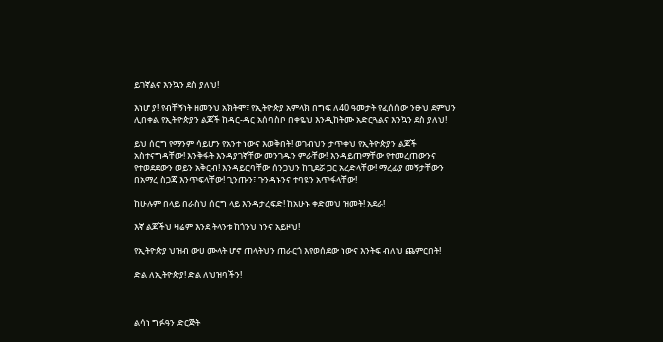ይገኛልና እንኳን ደስ ያለህ!

እነሆ ያ! የብቸኝነት ዘመንህ አክትሞ፣ የኢትዮጵያ አምላክ በግፍ ለ40 ዓመታት የፈሰሰው ንፁህ ደምህን ሊበቀል የኢትዮጵያን ልጆች ከዳር-ዳር አሰባስቦ በቀዬህ እንዲከትሙ አድርጓልና እንኳን ደስ ያለህ!

ይህ ሰርግ የማንም ሳይሆን የአንተ ነውና እወቅበት! ወገብህን ታጥቀህ የኢትዮጵያን ልጆች አስተናግዳቸው! እንቅፋት እንዳያገኛቸው መንገዱን ምራቸው! እንዳይጠማቸው የተመረጠውንና የተወደደውን ወይን አቅርብ! እንዳይርባቸው ሰንጋህን ከጊደሯ ጋር አረድላቸው! ማረፊያ መኝታቸውን በአማረ ስጋጃ እንጥፍላቸው! ጊንጡን፣ ጉንዳኑንና ተባዩን አጥፋላቸው!

ከሁሉም በላይ በራስህ ሰርግ ላይ እንዳታረፍድ! ከአሁኑ ቀድመህ ዝመት! አደራ!

እኛ ልጆችህ ዛሬም እንደ ትላንቱ ከጎንህ ነንና አይዞህ!

የኢትዮጵያ ህዝብ ውሀ ሙላት ሆኖ ጠላትህን ጠራርጎ እየወሰደው ነውና እንትፍ ብለህ ጨምርበት!

ድል ለኢትዮጵያ! ድል ለህዝባችን!



ልሳነ ግፉዓን ድርጅት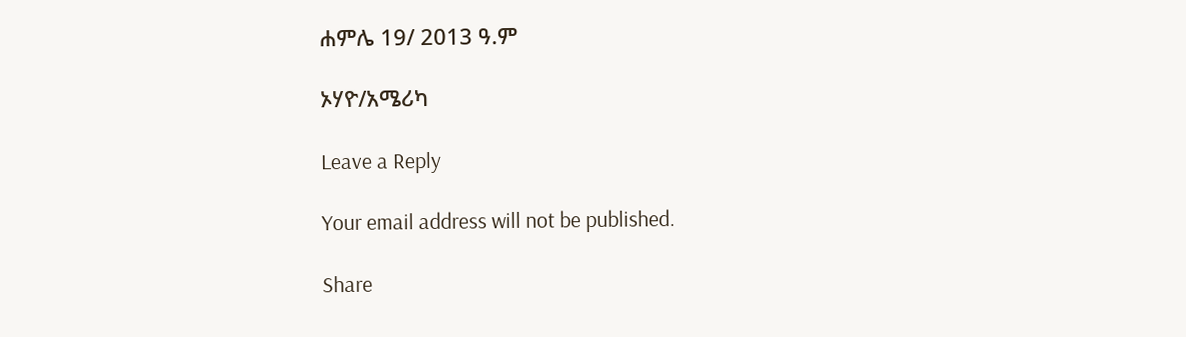ሐምሌ 19/ 2013 ዓ.ም

ኦሃዮ/አሜሪካ

Leave a Reply

Your email address will not be published.

Share